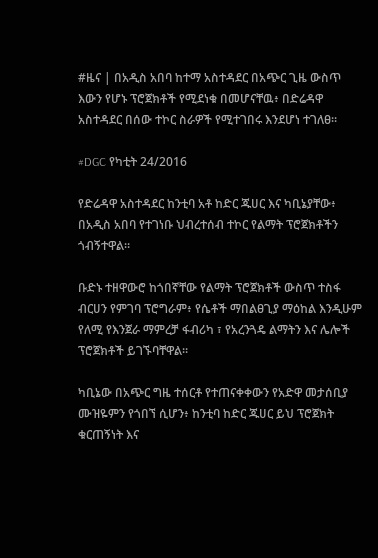#ዜና | በአዲስ አበባ ከተማ አስተዳደር በአጭር ጊዜ ውስጥ እውን የሆኑ ፕሮጀክቶች የሚደነቁ በመሆናቸዉ፥ በድሬዳዋ አስተዳደር በሰው ተኮር ስራዎች የሚተገበሩ እንደሆነ ተገለፀ።

#DGC የካቲት 24/2016

የድሬዳዋ አስተዳደር ከንቲባ አቶ ከድር ጁሀር እና ካቢኔያቸው፥ በአዲስ አበባ የተገነቡ ህብረተሰብ ተኮር የልማት ፕሮጀክቶችን ጎብኝተዋል።

ቡድኑ ተዘዋውሮ ከጎበኛቸው የልማት ፕሮጀክቶች ውስጥ ተስፋ ብርሀን የምገባ ፕሮግራም፥ የሴቶች ማበልፀጊያ ማዕከል እንዲሁም የለሚ የእንጀራ ማምረቻ ፋብሪካ ፣ የአረንጓዴ ልማትን እና ሌሎች ፕሮጀክቶች ይገኙባቸዋል።

ካቢኔው በአጭር ግዜ ተሰርቶ የተጠናቀቀውን የአድዋ መታሰቢያ ሙዝዬምን የጎበኘ ሲሆን፥ ከንቲባ ከድር ጁሀር ይህ ፕሮጀክት ቁርጠኝነት እና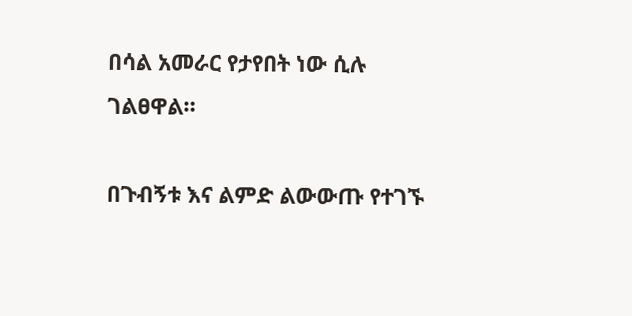በሳል አመራር የታየበት ነው ሲሉ ገልፀዋል።

በጉብኝቱ እና ልምድ ልውውጡ የተገኙ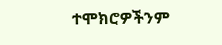ተሞክሮዎችንም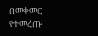በመቀመር የተመረጡ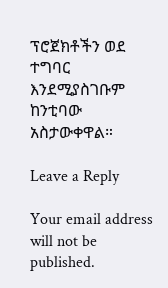ፕሮጀክቶችን ወደ ተግባር እንደሚያስገቡም ከንቲባው አስታውቀዋል።

Leave a Reply

Your email address will not be published.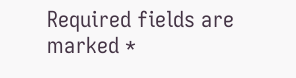Required fields are marked *